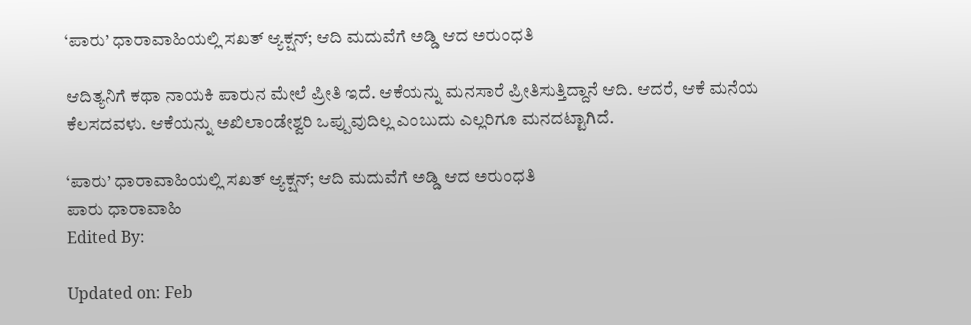‘ಪಾರು’ ಧಾರಾವಾಹಿಯಲ್ಲಿ ಸಖತ್ ಆ್ಯಕ್ಷನ್; ಆದಿ ಮದುವೆಗೆ ಅಡ್ಡಿ ಆದ ಅರುಂಧತಿ

ಆದಿತ್ಯನಿಗೆ ಕಥಾ ನಾಯಕಿ ಪಾರುನ ಮೇಲೆ ಪ್ರೀತಿ ಇದೆ. ಆಕೆಯನ್ನು ಮನಸಾರೆ ಪ್ರೀತಿಸುತ್ತಿದ್ದಾನೆ ಆದಿ. ಆದರೆ, ಆಕೆ ಮನೆಯ ಕೆಲಸದವಳು. ಆಕೆಯನ್ನು ಅಖಿಲಾಂಡೇಶ್ವರಿ ಒಪ್ಪುವುದಿಲ್ಲ ಎಂಬುದು ಎಲ್ಲರಿಗೂ ಮನದಟ್ಟಾಗಿದೆ.

‘ಪಾರು’ ಧಾರಾವಾಹಿಯಲ್ಲಿ ಸಖತ್ ಆ್ಯಕ್ಷನ್; ಆದಿ ಮದುವೆಗೆ ಅಡ್ಡಿ ಆದ ಅರುಂಧತಿ
ಪಾರು ಧಾರಾವಾಹಿ
Edited By:

Updated on: Feb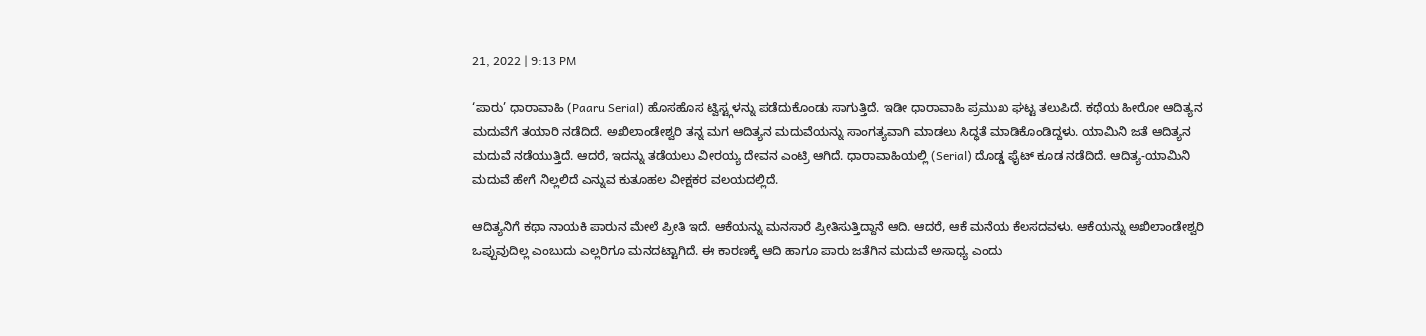21, 2022 | 9:13 PM

‘ಪಾರು’ ಧಾರಾವಾಹಿ (Paaru Serial) ಹೊಸಹೊಸ ಟ್ವಿಸ್ಟ್ಗಳನ್ನು ಪಡೆದುಕೊಂಡು ಸಾಗುತ್ತಿದೆ. ಇಡೀ ಧಾರಾವಾಹಿ ಪ್ರಮುಖ ಘಟ್ಟ ತಲುಪಿದೆ. ಕಥೆಯ ಹೀರೋ ಆದಿತ್ಯನ ಮದುವೆಗೆ ತಯಾರಿ ನಡೆದಿದೆ. ಅಖಿಲಾಂಡೇಶ್ವರಿ ತನ್ನ ಮಗ ಆದಿತ್ಯನ ಮದುವೆಯನ್ನು ಸಾಂಗತ್ಯವಾಗಿ ಮಾಡಲು ಸಿದ್ಧತೆ ಮಾಡಿಕೊಂಡಿದ್ದಳು. ಯಾಮಿನಿ ಜತೆ ಆದಿತ್ಯನ ಮದುವೆ ನಡೆಯುತ್ತಿದೆ. ಆದರೆ, ಇದನ್ನು ತಡೆಯಲು ವೀರಯ್ಯ ದೇವನ ಎಂಟ್ರಿ ಆಗಿದೆ. ಧಾರಾವಾಹಿಯಲ್ಲಿ (Serial) ದೊಡ್ಡ ಫೈಟ್ ಕೂಡ ನಡೆದಿದೆ. ಆದಿತ್ಯ-ಯಾಮಿನಿ ಮದುವೆ ಹೇಗೆ ನಿಲ್ಲಲಿದೆ ಎನ್ನುವ ಕುತೂಹಲ ವೀಕ್ಷಕರ ವಲಯದಲ್ಲಿದೆ.

ಆದಿತ್ಯನಿಗೆ ಕಥಾ ನಾಯಕಿ ಪಾರುನ ಮೇಲೆ ಪ್ರೀತಿ ಇದೆ. ಆಕೆಯನ್ನು ಮನಸಾರೆ ಪ್ರೀತಿಸುತ್ತಿದ್ದಾನೆ ಆದಿ. ಆದರೆ, ಆಕೆ ಮನೆಯ ಕೆಲಸದವಳು. ಆಕೆಯನ್ನು ಅಖಿಲಾಂಡೇಶ್ವರಿ ಒಪ್ಪುವುದಿಲ್ಲ ಎಂಬುದು ಎಲ್ಲರಿಗೂ ಮನದಟ್ಟಾಗಿದೆ. ಈ ಕಾರಣಕ್ಕೆ ಆದಿ ಹಾಗೂ ಪಾರು ಜತೆಗಿನ ಮದುವೆ ಅಸಾಧ್ಯ ಎಂದು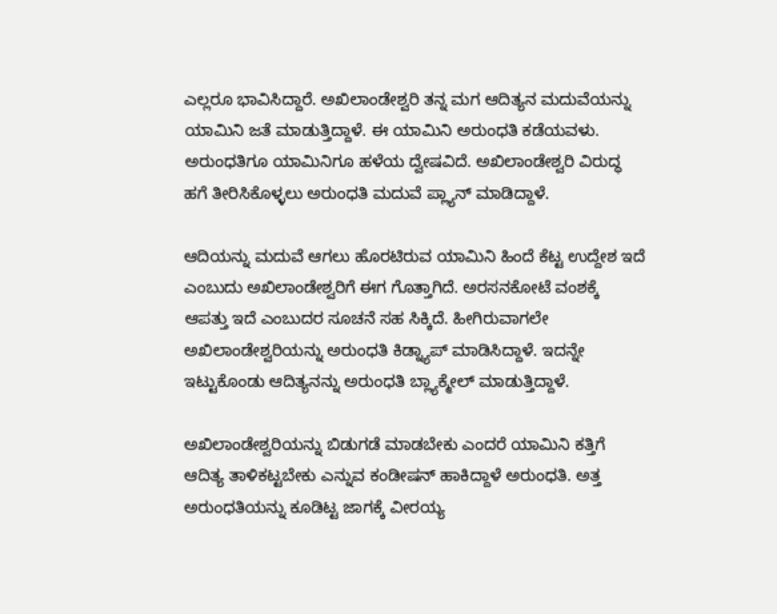ಎಲ್ಲರೂ ಭಾವಿಸಿದ್ದಾರೆ. ಅಖಿಲಾಂಡೇಶ್ವರಿ ತನ್ನ ಮಗ ಆದಿತ್ಯನ ಮದುವೆಯನ್ನು ಯಾಮಿನಿ ಜತೆ ಮಾಡುತ್ತಿದ್ದಾಳೆ. ಈ ಯಾಮಿನಿ ಅರುಂಧತಿ ಕಡೆಯವಳು. ಅರುಂಧತಿಗೂ ಯಾಮಿನಿಗೂ ಹಳೆಯ ದ್ವೇಷವಿದೆ. ಅಖಿಲಾಂಡೇಶ್ವರಿ ವಿರುದ್ಧ ಹಗೆ ತೀರಿಸಿಕೊಳ್ಳಲು ಅರುಂಧತಿ ಮದುವೆ ಪ್ಲ್ಯಾನ್ ಮಾಡಿದ್ದಾಳೆ.

ಆದಿಯನ್ನು ಮದುವೆ ಆಗಲು ಹೊರಟಿರುವ ಯಾಮಿನಿ ಹಿಂದೆ ಕೆಟ್ಟ ಉದ್ದೇಶ ಇದೆ ಎಂಬುದು ಅಖಿಲಾಂಡೇಶ್ವರಿಗೆ ಈಗ ಗೊತ್ತಾಗಿದೆ. ಅರಸನಕೋಟೆ ವಂಶಕ್ಕೆ ಆಪತ್ತು ಇದೆ ಎಂಬುದರ ಸೂಚನೆ ಸಹ ಸಿಕ್ಕಿದೆ. ಹೀಗಿರುವಾಗಲೇ ಅಖಿಲಾಂಡೇಶ್ವರಿಯನ್ನು ಅರುಂಧತಿ ಕಿಡ್ನ್ಯಾಪ್ ಮಾಡಿಸಿದ್ದಾಳೆ. ಇದನ್ನೇ ಇಟ್ಟುಕೊಂಡು ಆದಿತ್ಯನನ್ನು ಅರುಂಧತಿ ಬ್ಲ್ಯಾಕ್ಮೇಲ್ ಮಾಡುತ್ತಿದ್ದಾಳೆ.

ಅಖಿಲಾಂಡೇಶ್ವರಿಯನ್ನು ಬಿಡುಗಡೆ ಮಾಡಬೇಕು ಎಂದರೆ ಯಾಮಿನಿ ಕತ್ತಿಗೆ ಆದಿತ್ಯ ತಾಳಿಕಟ್ಟಬೇಕು ಎನ್ನುವ ಕಂಡೀಷನ್ ಹಾಕಿದ್ದಾಳೆ ಅರುಂಧತಿ. ಅತ್ತ ಅರುಂಧತಿಯನ್ನು ಕೂಡಿಟ್ಟ ಜಾಗಕ್ಕೆ ವೀರಯ್ಯ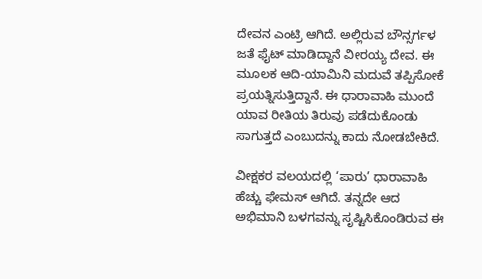ದೇವನ ಎಂಟ್ರಿ ಆಗಿದೆ. ಅಲ್ಲಿರುವ ಬೌನ್ಸರ್ಗಳ ಜತೆ ಫೈಟ್ ಮಾಡಿದ್ದಾನೆ ವೀರಯ್ಯ ದೇವ. ಈ ಮೂಲಕ ಆದಿ-ಯಾಮಿನಿ ಮದುವೆ ತಪ್ಪಿಸೋಕೆ ಪ್ರಯತ್ನಿಸುತ್ತಿದ್ದಾನೆ. ಈ ಧಾರಾವಾಹಿ ಮುಂದೆ ಯಾವ ರೀತಿಯ ತಿರುವು ಪಡೆದುಕೊಂಡು ಸಾಗುತ್ತದೆ ಎಂಬುದನ್ನು ಕಾದು ನೋಡಬೇಕಿದೆ.

ವೀಕ್ಷಕರ ವಲಯದಲ್ಲಿ ‘ಪಾರು’ ಧಾರಾವಾಹಿ ಹೆಚ್ಚು ಫೇಮಸ್ ಆಗಿದೆ. ತನ್ನದೇ ಆದ ಅಭಿಮಾನಿ ಬಳಗವನ್ನು ಸೃಷ್ಟಿಸಿಕೊಂಡಿರುವ ಈ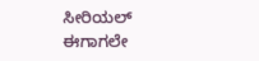ಸೀರಿಯಲ್ ಈಗಾಗಲೇ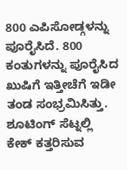800 ಎಪಿಸೋಡ್ಗಳನ್ನು ಪೂರೈಸಿದೆ. 800 ಕಂತುಗಳನ್ನು ಪೂರೈಸಿದ ಖುಷಿಗೆ ಇತ್ತೀಚೆಗೆ ಇಡೀ ತಂಡ ಸಂಭ್ರಮಿಸಿತ್ತು. ಶೂಟಿಂಗ್ ಸೆಟ್ನಲ್ಲಿ ಕೇಕ್ ಕತ್ತರಿಸುವ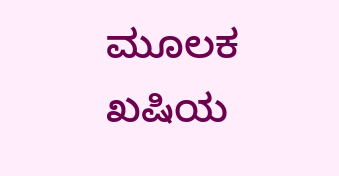ಮೂಲಕ ಖಷಿಯ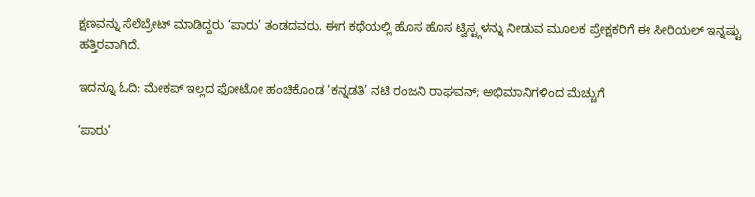ಕ್ಷಣವನ್ನು ಸೆಲೆಬ್ರೇಟ್ ಮಾಡಿದ್ದರು ‘ಪಾರು’ ತಂಡದವರು. ಈಗ ಕಥೆಯಲ್ಲಿ ಹೊಸ ಹೊಸ ಟ್ವಿಸ್ಟ್ಗಳನ್ನು ನೀಡುವ ಮೂಲಕ ಪ್ರೇಕ್ಷಕರಿಗೆ ಈ ಸೀರಿಯಲ್ ಇನ್ನಷ್ಟು ಹತ್ತಿರವಾಗಿದೆ.

ಇದನ್ನೂ ಓದಿ: ಮೇಕಪ್ ಇಲ್ಲದ ಫೋಟೋ ಹಂಚಿಕೊಂಡ ‘ಕನ್ನಡತಿ’ ನಟಿ ರಂಜನಿ ರಾಘವನ್; ಅಭಿಮಾನಿಗಳಿಂದ ಮೆಚ್ಚುಗೆ

‘ಪಾರು’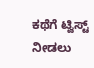ಕಥೆಗೆ ಟ್ವಿಸ್ಟ್ ನೀಡಲು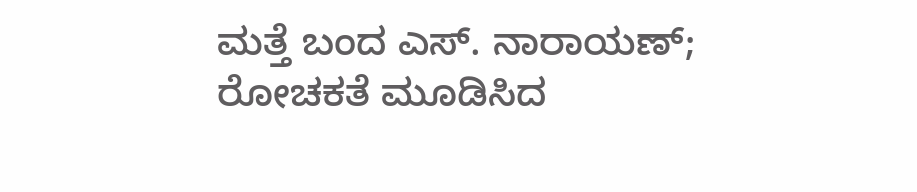ಮತ್ತೆ ಬಂದ ಎಸ್. ನಾರಾಯಣ್; ರೋಚಕತೆ ಮೂಡಿಸಿದ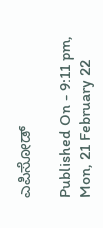ಎಪಿಸೋಡ್

Published On - 9:11 pm, Mon, 21 February 22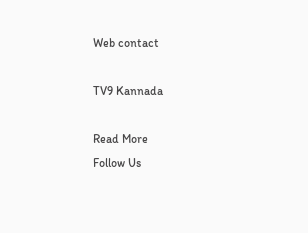Web contact

TV9 Kannada

Read More
Follow Us